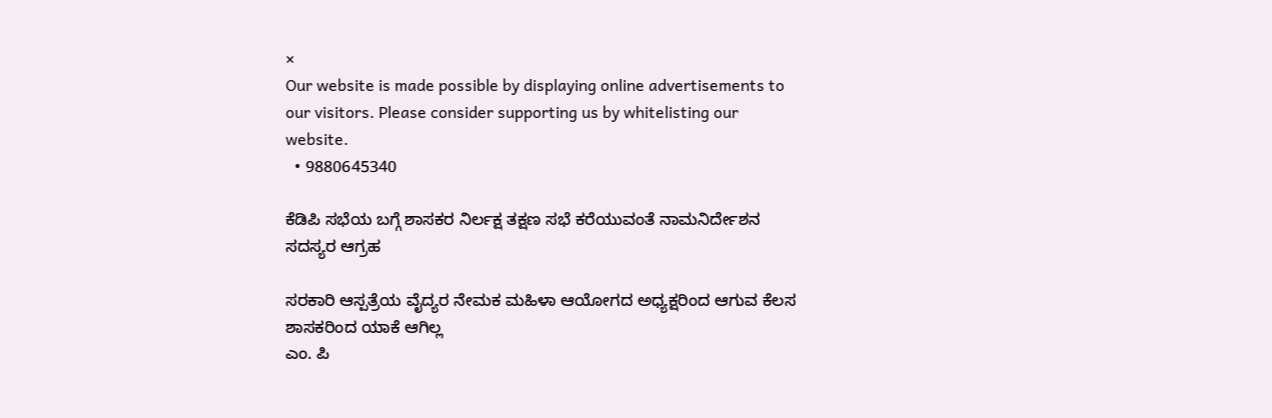×
Our website is made possible by displaying online advertisements to our visitors. Please consider supporting us by whitelisting our website.
  • 9880645340

ಕೆಡಿಪಿ ಸಭೆಯ ಬಗ್ಗೆ ಶಾಸಕರ ನಿರ್ಲಕ್ಷ ತಕ್ಷಣ ಸಭೆ ಕರೆಯುವಂತೆ ನಾಮನಿರ್ದೇಶನ ಸದಸ್ಯರ ಆಗ್ರಹ

ಸರಕಾರಿ ಆಸ್ಪತ್ರೆಯ ವೈದ್ಯರ ನೇಮಕ ಮಹಿಳಾ ಆಯೋಗದ ಅಧ್ಯಕ್ಷರಿಂದ ಆಗುವ ಕೆಲಸ ಶಾಸಕರಿಂದ ಯಾಕೆ ಆಗಿಲ್ಲ
ಎಂ. ಪಿ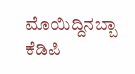ಮೊಯಿದ್ದಿನಬ್ಬಾ ಕೆಡಿಪಿ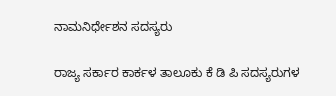ನಾಮನಿರ್ಧೇಶನ ಸದಸ್ಯರು

ರಾಜ್ಯ ಸರ್ಕಾರ ಕಾರ್ಕಳ ತಾಲೂಕು ಕೆ ಡಿ ಪಿ ಸದಸ್ಯರುಗಳ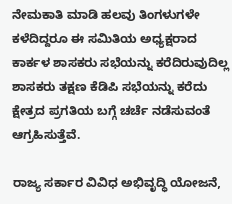ನೇಮಕಾತಿ ಮಾಡಿ ಹಲವು ತಿಂಗಳುಗಳೇ ಕಳೆದಿದ್ದರೂ ಈ ಸಮಿತಿಯ ಅಧ್ಯಕ್ಷರಾದ ಕಾರ್ಕಳ ಶಾಸಕರು ಸಭೆಯನ್ನು ಕರೆದಿರುವುದಿಲ್ಲ ಶಾಸಕರು ತಕ್ಷಣ ಕೆಡಿಪಿ ಸಭೆಯನ್ನು ಕರೆದು‌ ಕ್ಷೇತ್ರದ ಪ್ರಗತಿಯ‌ ಬಗ್ಗೆ ಚರ್ಚೆ ನಡೆಸುವಂತೆ ಆಗ್ರಹಿಸುತ್ತೆವೆ.

ರಾಜ್ಯ ಸರ್ಕಾರ ವಿವಿಧ ಅಭಿವೃದ್ಧಿ ಯೋಜನೆ,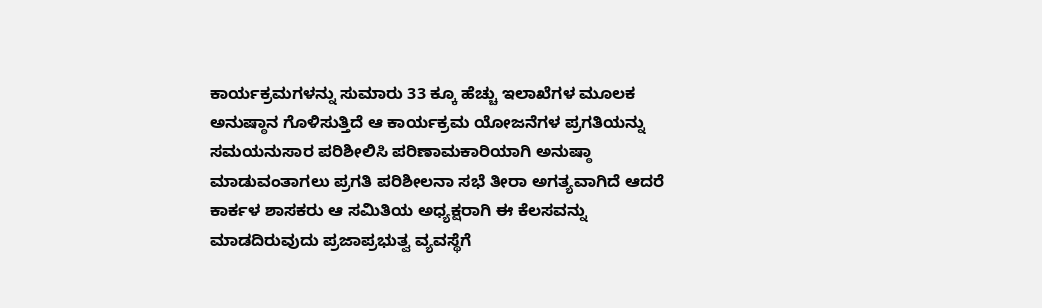ಕಾರ್ಯಕ್ರಮಗಳನ್ನು ಸುಮಾರು 33 ಕ್ಕೂ ಹೆಚ್ಚು ಇಲಾಖೆಗಳ ಮೂಲಕ ಅನುಷ್ಠಾನ ಗೊಳಿಸುತ್ತಿದೆ ಆ ಕಾರ್ಯಕ್ರಮ ಯೋಜನೆಗಳ ಪ್ರಗತಿಯನ್ನು ಸಮಯನುಸಾರ ಪರಿಶೀಲಿಸಿ ಪರಿಣಾಮಕಾರಿಯಾಗಿ ಅನುಷ್ಠಾ ಮಾಡುವಂತಾಗಲು ಪ್ರಗತಿ ಪರಿಶೀಲನಾ ಸಭೆ ತೀರಾ ಅಗತ್ಯವಾಗಿದೆ ಆದರೆ ಕಾರ್ಕಳ ಶಾಸಕರು ಆ ಸಮಿತಿಯ ಅಧ್ಯಕ್ಷರಾಗಿ ಈ ಕೆಲಸವನ್ನು ಮಾಡದಿರುವುದು ಪ್ರಜಾಪ್ರಭುತ್ವ ವ್ಯವಸ್ಥೆಗೆ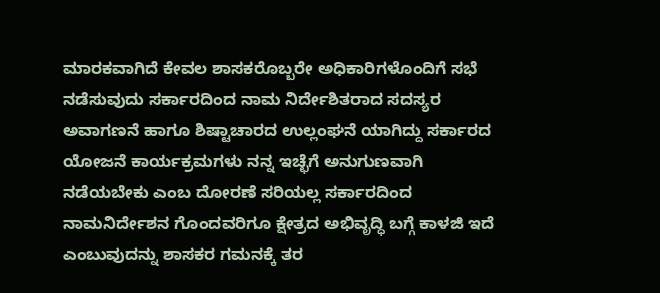ಮಾರಕವಾಗಿದೆ ಕೇವಲ ಶಾಸಕರೊಬ್ಬರೇ ಅಧಿಕಾರಿಗಳೊಂದಿಗೆ ಸಭೆ ನಡೆಸುವುದು ಸರ್ಕಾರದಿಂದ ನಾಮ ನಿರ್ದೇಶಿತರಾದ ಸದಸ್ಯರ ಅವಾಗಣನೆ ಹಾಗೂ ಶಿಷ್ಟಾಚಾರದ ಉಲ್ಲಂಘನೆ ಯಾಗಿದ್ದು ಸರ್ಕಾರದ ಯೋಜನೆ ಕಾರ್ಯಕ್ರಮಗಳು ನನ್ನ ಇಚ್ಛೆಗೆ ಅನುಗುಣವಾಗಿ ನಡೆಯಬೇಕು ಎಂಬ ದೋರಣೆ ಸರಿಯಲ್ಲ ಸರ್ಕಾರದಿಂದ ನಾಮನಿರ್ದೇಶನ ಗೊಂದವರಿಗೂ ಕ್ಷೇತ್ರದ ಅಭಿವೃದ್ಧಿ ಬಗ್ಗೆ ಕಾಳಜಿ ಇದೆ ಎಂಬುವುದನ್ನು ಶಾಸಕರ ಗಮನಕ್ಕೆ ತರ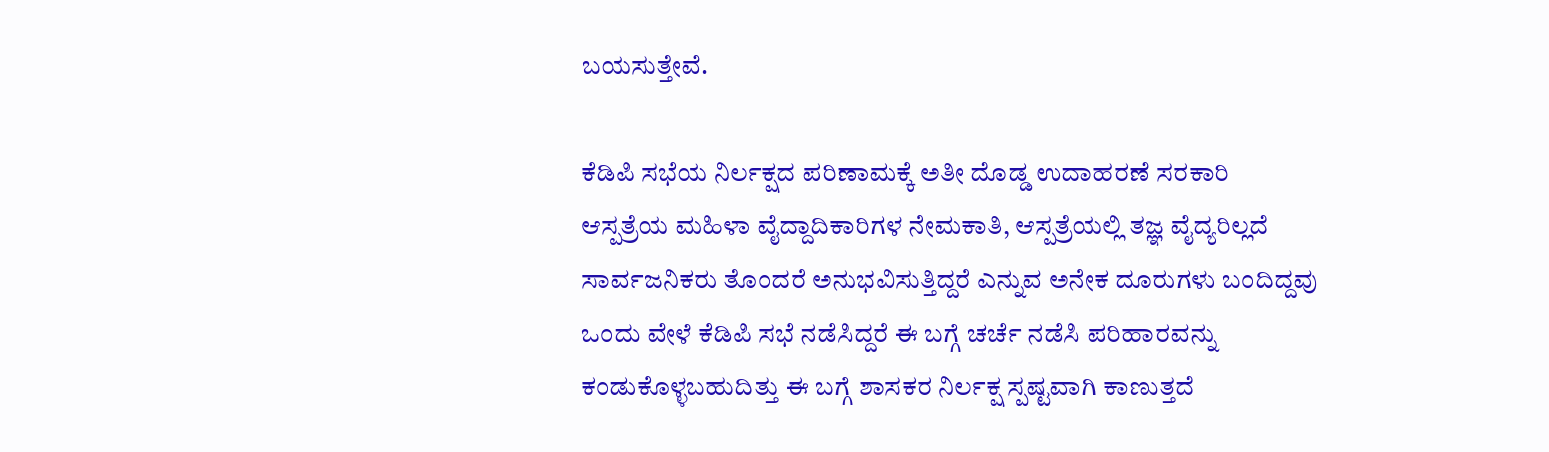ಬಯಸುತ್ತೇವೆ.

ಕೆಡಿಪಿ ಸಭೆಯ ನಿರ್ಲಕ್ಷದ ಪರಿಣಾಮಕ್ಕೆ ಅತೀ ದೊಡ್ಡ ಉದಾಹರಣೆ ಸರಕಾರಿ ಆಸ್ಪತ್ರೆಯ ಮಹಿಳಾ ‌ವೈದ್ದಾದಿಕಾರಿಗಳ ನೇಮಕಾತಿ, ಆಸ್ಪತ್ರೆಯಲ್ಲಿ ತಜ್ಞ ವೈದ್ಯರಿಲ್ಲದೆ ಸಾರ್ವಜನಿಕರು ತೊಂದರೆ ಅನುಭವಿಸುತ್ತಿದ್ದರೆ ಎನ್ನುವ ಅನೇಕ ದೂರುಗಳು ಬಂದಿದ್ದವು ಒಂದು ವೇಳೆ ಕೆಡಿಪಿ ಸಭೆ‌ ನಡೆಸಿದ್ದರೆ ಈ ಬಗ್ಗೆ ಚರ್ಚೆ ನಡೆಸಿ ಪರಿಹಾರವನ್ನು ಕಂಡುಕೊಳ್ಳಬಹುದಿತ್ತು ಈ ಬಗ್ಗೆ ಶಾಸಕರ ನಿರ್ಲಕ್ಷ ಸ್ಪಷ್ಟವಾಗಿ ಕಾಣುತ್ತದೆ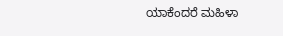ಯಾಕೆಂದರೆ ಮಹಿಳಾ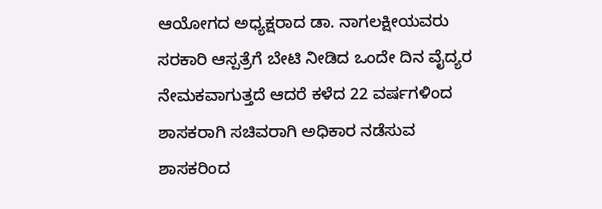ಆಯೋಗದ ಅಧ್ಯಕ್ಷರಾದ ಡಾ. ನಾಗಲಕ್ಷೀಯವರು ಸರಕಾರಿ ಆಸ್ಪತ್ರೆಗೆ ಬೇಟಿ‌ ನೀಡಿದ ಒಂದೇ ದಿನ ವೈದ್ಯರ ನೇಮಕವಾಗುತ್ತದೆ ಆದರೆ ಕಳೆದ 22 ವರ್ಷಗಳಿಂದ ಶಾಸಕರಾಗಿ ಸಚಿವರಾಗಿ ಅಧಿಕಾರ ನಡೆಸುವ ಶಾಸಕರಿಂದ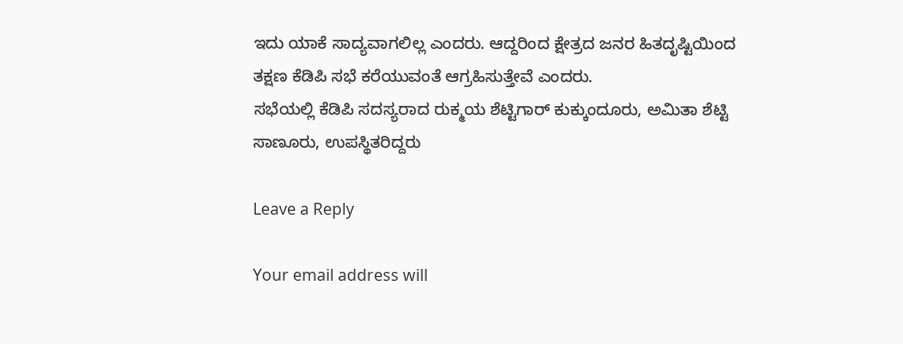ಇದು ಯಾಕೆ ಸಾದ್ಯವಾಗಲಿಲ್ಲ ಎಂದರು. ಆದ್ದರಿಂದ ಕ್ಷೇತ್ರದ ಜನರ ಹಿತದೃಷ್ಟಿಯಿಂದ ತಕ್ಷಣ ಕೆಡಿಪಿ ಸಭೆ ಕರೆಯುವಂತೆ ಆಗ್ರಹಿಸುತ್ತೇವೆ ಎಂದರು.
ಸಭೆಯಲ್ಲಿ ಕೆಡಿಪಿ ಸದಸ್ಯರಾದ ರುಕ್ಮಯ ಶೆಟ್ಟಿಗಾರ್ ಕುಕ್ಕುಂದೂರು, ಅಮಿತಾ ಶೆಟ್ಟಿ ಸಾಣೂರು, ಉಪಸ್ಥಿತರಿದ್ದರು

Leave a Reply

Your email address will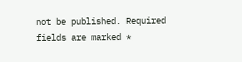not be published. Required fields are marked *